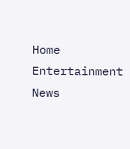Home Entertainment News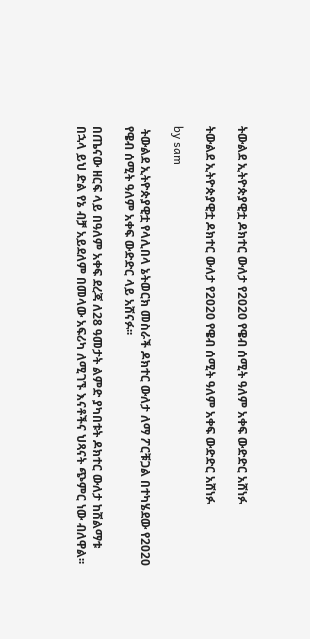ትውልደ ኢትዮጵያዊቷ ዶክተር ውለታ የ2020 የዌብ ሰሚት ዓለም አቀፍ ውድድር አሸነፉ

ትውልደ ኢትዮጵያዊቷ ዶክተር ውለታ የ2020 የዌብ ሰሚት ዓለም አቀፍ ውድድር አሸነፉ

by sam

 ትውልደ ኢትዮጵያዊቷ የላሊበላ ኔትወርክ መስራች ዶክተር ውለታ ለማ ፖርቹጋል በተካሄደው የ2020 የዌብ ሰሚት ዓለም አቀፍ ውድድር ላይ አሸናፉ፡፡

በጤናው ዘርፍ ላይ በዓለም አቀፍ ደረጃ ለ28 ዓመታት ልምድ ያካበቱት ዶክተር ውለታ ከሽልማቱ በኋላ ይህ ድል የኔ ብቻ አይደለም በመላው አፍሪካ ለሚገኙ እናቶችና ህጻናት ጭምር ነው ብለዋል፡፡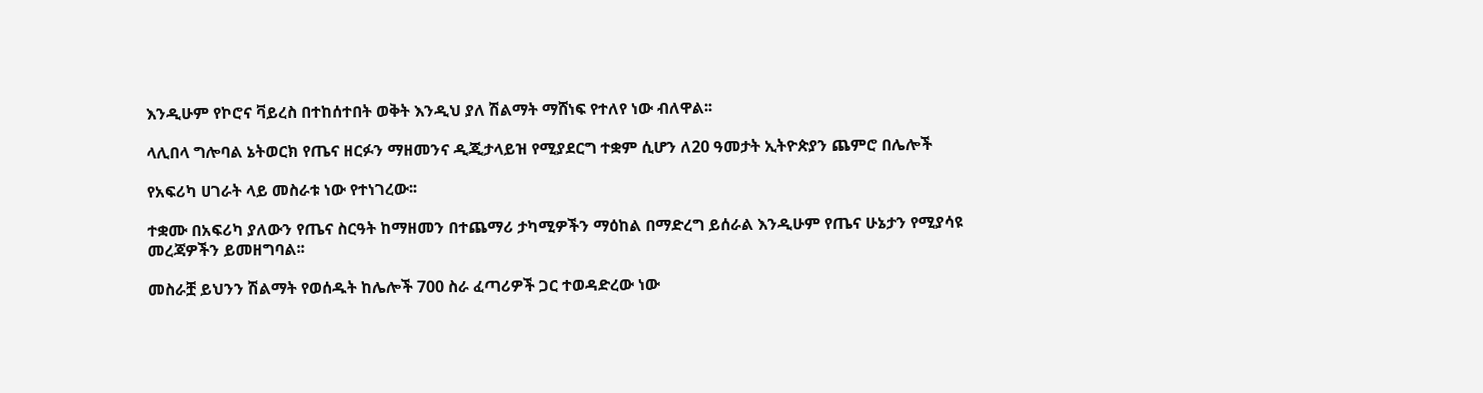እንዲሁም የኮሮና ቫይረስ በተከሰተበት ወቅት እንዲህ ያለ ሽልማት ማሸነፍ የተለየ ነው ብለዋል፡፡

ላሊበላ ግሎባል ኔትወርክ የጤና ዘርፉን ማዘመንና ዲጂታላይዝ የሚያደርግ ተቋም ሲሆን ለ20 ዓመታት ኢትዮጵያን ጨምሮ በሌሎች

የአፍሪካ ሀገራት ላይ መስራቱ ነው የተነገረው፡፡

ተቋሙ በአፍሪካ ያለውን የጤና ስርዓት ከማዘመን በተጨማሪ ታካሚዎችን ማዕከል በማድረግ ይሰራል እንዲሁም የጤና ሁኔታን የሚያሳዩ መረጃዎችን ይመዘግባል፡፡

መስራቿ ይህንን ሽልማት የወሰዱት ከሌሎች 700 ስራ ፈጣሪዎች ጋር ተወዳድረው ነው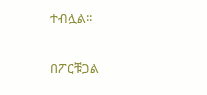ተብሏል፡፡

በፖርቹጋል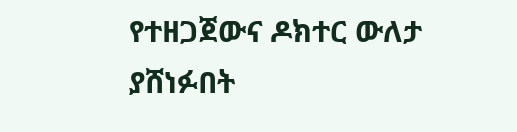የተዘጋጀውና ዶክተር ውለታ ያሸነፉበት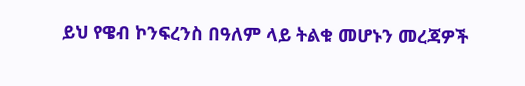ይህ የዌብ ኮንፍረንስ በዓለም ላይ ትልቁ መሆኑን መረጃዎች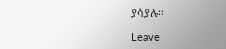ያሳያሉ፡፡

Leave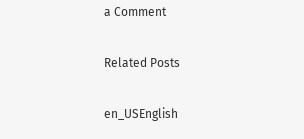a Comment

Related Posts

en_USEnglish